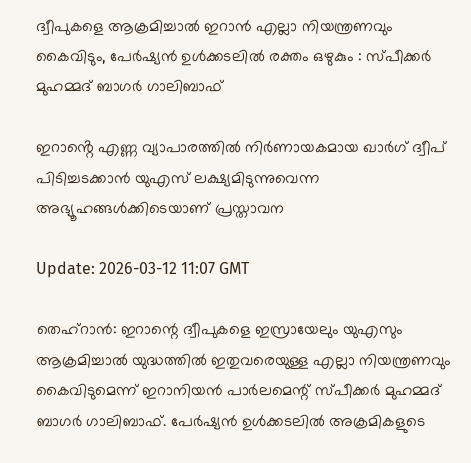ദ്വീപുകളെ ആക്രമിച്ചാല്‍ ഇറാന്‍ എല്ലാ നിയന്ത്രണവും കൈവിടും, പേര്‍ഷ്യന്‍ ഉള്‍ക്കടലില്‍ രക്തം ഒഴുകും : സ്പീക്കര്‍ മുഹമ്മദ് ബാഗര്‍ ഗാലിബാഫ്

ഇറാൻ്റെ എണ്ണ വ്യാപാരത്തില്‍ നിര്‍ണായകമായ ഖാര്‍ഗ് ദ്വീപ് പിടിച്ചടക്കാന്‍ യുഎസ് ലക്ഷ്യമിടുന്നുവെന്ന അഭ്യൂഹങ്ങള്‍ക്കിടെയാണ് പ്രസ്താവന

Update: 2026-03-12 11:07 GMT

തെഹ്‌റാന്‍: ഇറാന്റെ ദ്വീപുകളെ ഇസ്രായേലും യുഎസും ആക്രമിച്ചാല്‍ യുദ്ധത്തില്‍ ഇതുവരെയുള്ള എല്ലാ നിയന്ത്രണവും കൈവിടുമെന്ന് ഇറാനിയന്‍ പാര്‍ലമെന്റ് സ്പീക്കര്‍ മുഹമ്മദ് ബാഗര്‍ ഗാലിബാഫ്. പേര്‍ഷ്യന്‍ ഉള്‍ക്കടലില്‍ അക്രമികളുടെ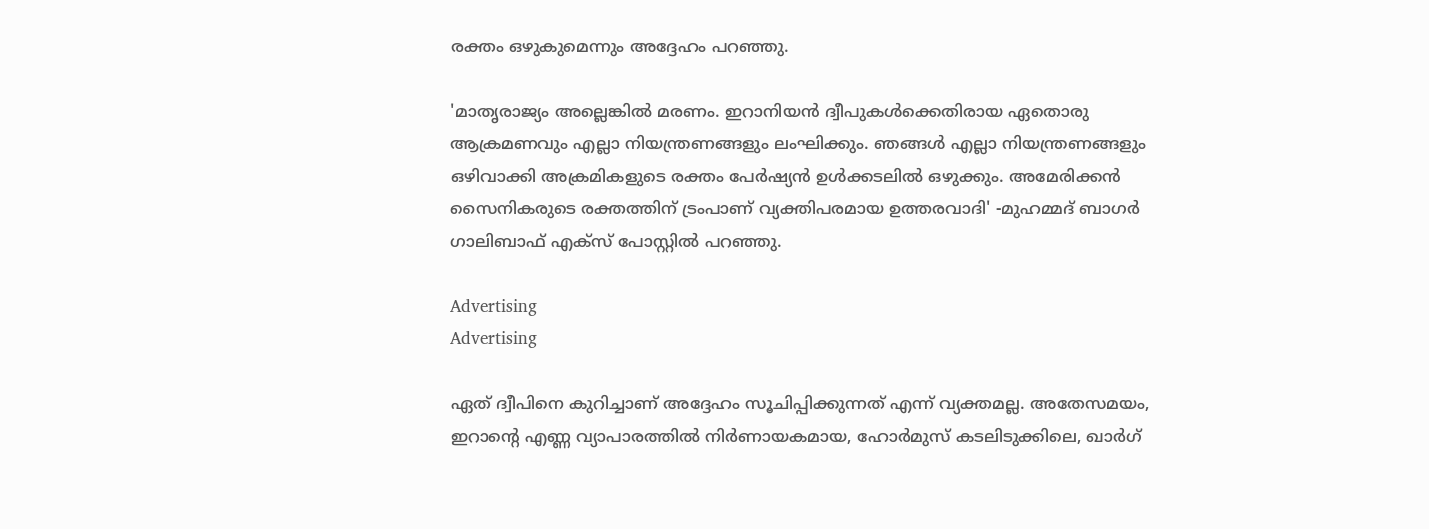രക്തം ഒഴുകുമെന്നും അദ്ദേഹം പറഞ്ഞു.

'മാതൃരാജ്യം അല്ലെങ്കില്‍ മരണം. ഇറാനിയന്‍ ദ്വീപുകള്‍ക്കെതിരായ ഏതൊരു ആക്രമണവും എല്ലാ നിയന്ത്രണങ്ങളും ലംഘിക്കും. ഞങ്ങള്‍ എല്ലാ നിയന്ത്രണങ്ങളും ഒഴിവാക്കി അക്രമികളുടെ രക്തം പേര്‍ഷ്യന്‍ ഉള്‍ക്കടലില്‍ ഒഴുക്കും. അമേരിക്കന്‍ സൈനികരുടെ രക്തത്തിന് ട്രംപാണ് വ്യക്തിപരമായ ഉത്തരവാദി' -മുഹമ്മദ് ബാഗര്‍ ഗാലിബാഫ് എക്‌സ് പോസ്റ്റില്‍ പറഞ്ഞു.

Advertising
Advertising

ഏത് ദ്വീപിനെ കുറിച്ചാണ് അദ്ദേഹം സൂചിപ്പിക്കുന്നത് എന്ന് വ്യക്തമല്ല. അതേസമയം, ഇറാന്റെ എണ്ണ വ്യാപാരത്തില്‍ നിര്‍ണായകമായ, ഹോര്‍മുസ് കടലിടുക്കിലെ, ഖാര്‍ഗ്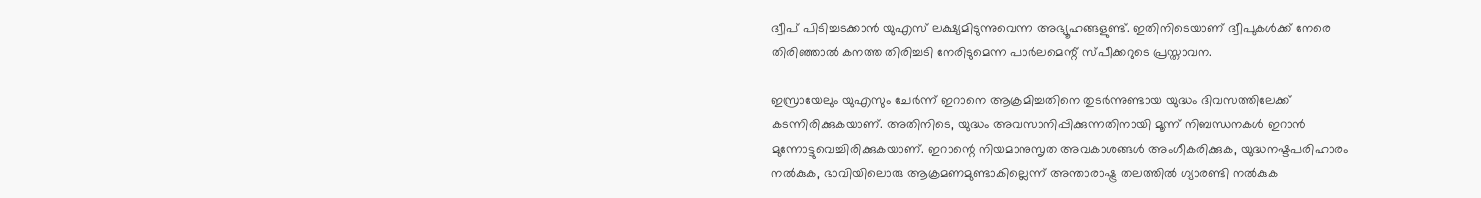ദ്വീപ് പിടിച്ചടക്കാന്‍ യുഎസ് ലക്ഷ്യമിടുന്നുവെന്ന അഭ്യൂഹങ്ങളുണ്ട്. ഇതിനിടെയാണ് ദ്വീപുകള്‍ക്ക് നേരെ തിരിഞ്ഞാല്‍ കനത്ത തിരിച്ചടി നേരിടുമെന്ന പാര്‍ലമെന്റ് സ്പീക്കറുടെ പ്രസ്താവന.

ഇസ്രായേലും യുഎസും ചേര്‍ന്ന് ഇറാനെ ആക്രമിച്ചതിനെ തുടര്‍ന്നുണ്ടായ യുദ്ധം ദിവസത്തിലേക്ക് കടന്നിരിക്കുകയാണ്. അതിനിടെ, യുദ്ധം അവസാനിപ്പിക്കുന്നതിനായി മൂന്ന് നിബന്ധനകള്‍ ഇറാന്‍ മുന്നോട്ടുവെച്ചിരിക്കുകയാണ്. ഇറാന്റെ നിയമാനുസൃത അവകാശങ്ങള്‍ അംഗീകരിക്കുക, യുദ്ധനഷ്ടപരിഹാരം നല്‍കുക, ഭാവിയിലൊരു ആക്രമണമുണ്ടാകില്ലെന്ന് അന്താരാഷ്ട്ര തലത്തില്‍ ഗ്യാരണ്ടി നല്‍കുക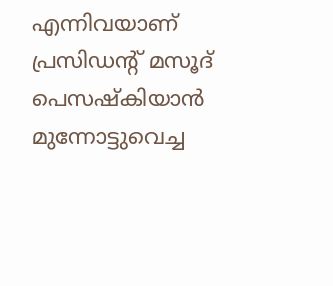എന്നിവയാണ് പ്രസിഡന്റ് മസൂദ് പെസഷ്‌കിയാന്‍ മുന്നോട്ടുവെച്ച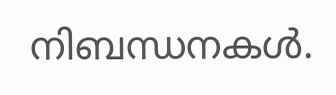നിബന്ധനകള്‍.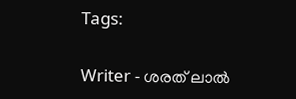Tags:

Writer - ശരത് ലാൽ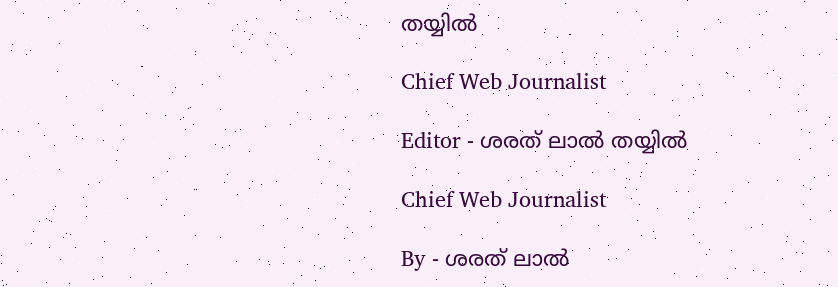തയ്യിൽ

Chief Web Journalist

Editor - ശരത് ലാൽ തയ്യിൽ

Chief Web Journalist

By - ശരത് ലാൽ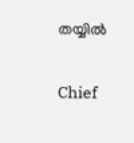തയ്യിൽ

Chief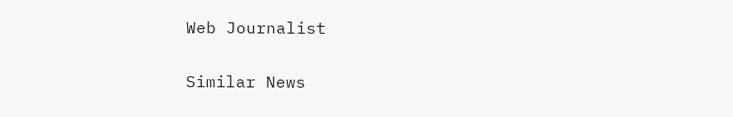Web Journalist

Similar News